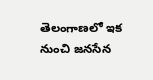తెలంగాణలో ఇక నుంచి జనసేన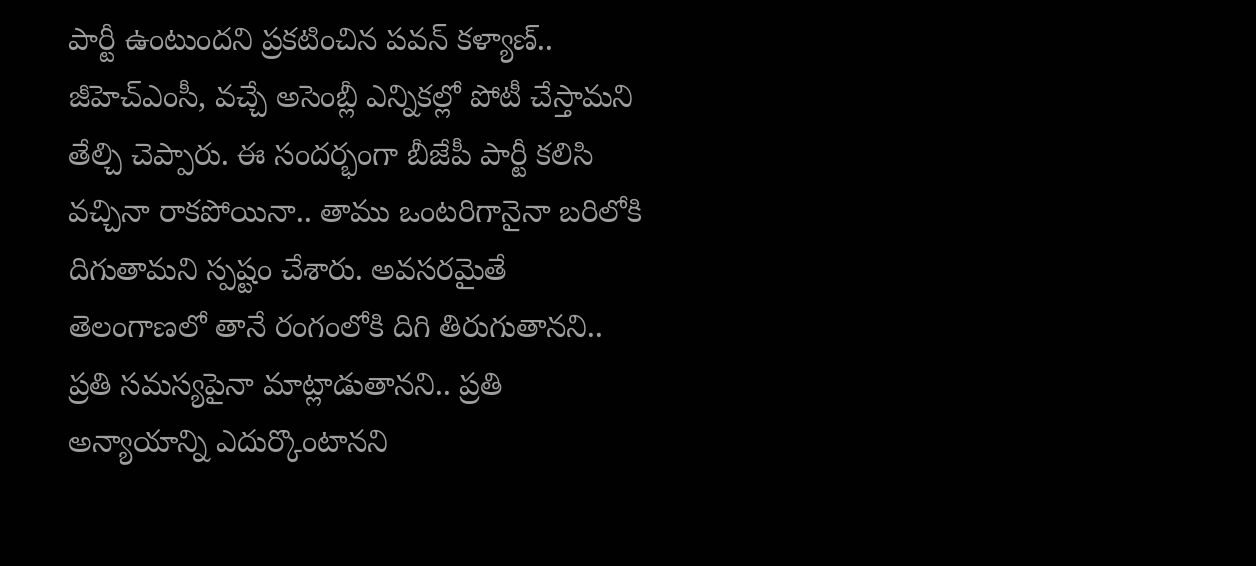పార్టీ ఉంటుందని ప్రకటించిన పవన్ కళ్యాణ్.. జీహెచ్ఎంసీ, వచ్చే అసెంబ్లీ ఎన్నికల్లో పోటీ చేస్తామని తేల్చి చెప్పారు. ఈ సందర్భంగా బీజేపీ పార్టీ కలిసి వచ్చినా రాకపోయినా.. తాము ఒంటరిగానైనా బరిలోకి దిగుతామని స్పష్టం చేశారు. అవసరమైతే తెలంగాణలో తానే రంగంలోకి దిగి తిరుగుతానని.. ప్రతి సమస్యపైనా మాట్లాడుతానని.. ప్రతి అన్యాయాన్ని ఎదుర్కొంటానని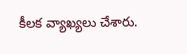కీలక వ్యాఖ్యలు చేశారు.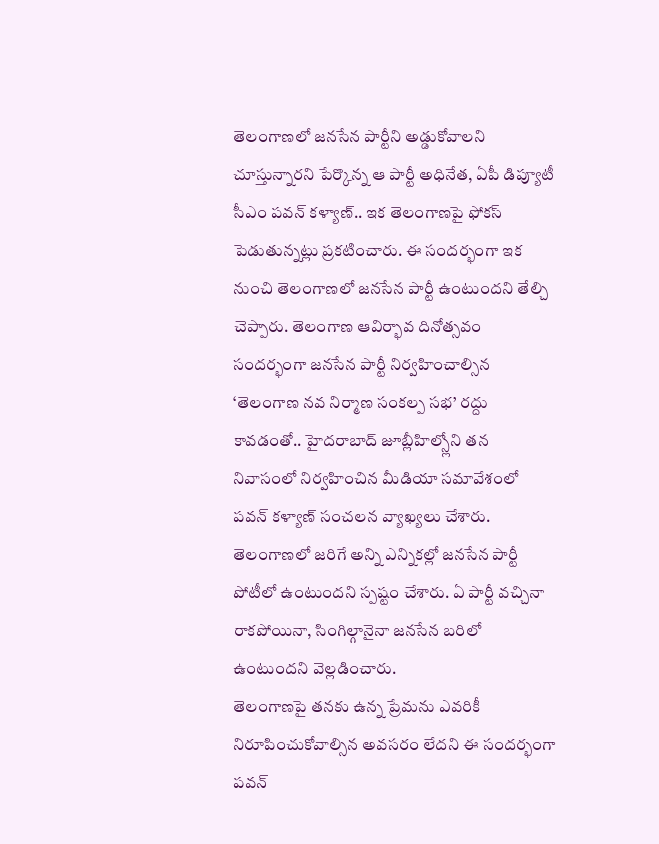తెలంగాణలో జనసేన పార్టీని అడ్డుకోవాలని చూస్తున్నారని పేర్కొన్న ఆ పార్టీ అధినేత, ఏపీ డిప్యూటీ సీఎం పవన్ కళ్యాణ్.. ఇక తెలంగాణపై ఫోకస్ పెడుతున్నట్లు ప్రకటించారు. ఈ సందర్భంగా ఇక నుంచి తెలంగాణలో జనసేన పార్టీ ఉంటుందని తేల్చి చెప్పారు. తెలంగాణ ఆవిర్భావ దినోత్సవం సందర్భంగా జనసేన పార్టీ నిర్వహించాల్సిన ‘తెలంగాణ నవ నిర్మాణ సంకల్ప సభ’ రద్దు కావడంతో.. హైదరాబాద్ జూబ్లీహిల్స్లోని తన నివాసంలో నిర్వహించిన మీడియా సమావేశంలో పవన్ కళ్యాణ్ సంచలన వ్యాఖ్యలు చేశారు. తెలంగాణలో జరిగే అన్ని ఎన్నికల్లో జనసేన పార్టీ పోటీలో ఉంటుందని స్పష్టం చేశారు. ఏ పార్టీ వచ్చినా రాకపోయినా, సింగిల్గానైనా జనసేన బరిలో ఉంటుందని వెల్లడించారు.
తెలంగాణపై తనకు ఉన్న ప్రేమను ఎవరికీ నిరూపించుకోవాల్సిన అవసరం లేదని ఈ సందర్భంగా పవన్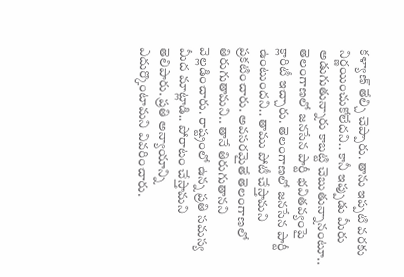కళ్యాణ్ తేల్చి చెప్పారు. తాను ఇప్పటి వరకు నిర్ణయించుకోలేదని.. కానీ ఇప్పుడు మీరు అడుగుతున్నారు కాబట్టి చెబుతున్నానంటూ.. తెలంగాణలో జనసేన పార్టీ భవితవ్యంపై క్లారిటీ ఇచ్చారు. తెలంగాణలో జనసేన పార్టీ ఉంటుందని.. తాము పోటీ చేస్తామని ప్రకటించారు. అవసరమైతే తెలంగాణలో తిరుగుతామని.. తానే తిరుగుతానని వెల్లడించారు. రాష్ట్రంలో ఉన్న ప్రతి సమస్య మీద మాట్లాడి.. పోరాటం చేస్తామని తెలిపారు. ప్రతి అన్యాయాన్ని ఎదుర్కొంటామని వివరించారు.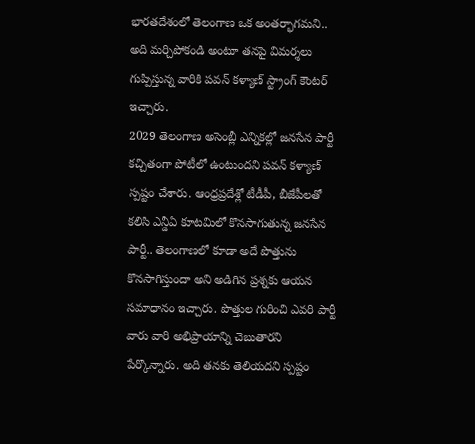భారతదేశంలో తెలంగాణ ఒక అంతర్భాగమని.. అది మర్చిపోకండి అంటూ తనపై విమర్శలు గుప్పిస్తున్న వారికి పవన్ కళ్యాణ్ స్ట్రాంగ్ కౌంటర్ ఇచ్చారు.
2029 తెలంగాణ అసెంబ్లీ ఎన్నికల్లో జనసేన పార్టీ కచ్చితంగా పోటీలో ఉంటుందని పవన్ కళ్యాణ్ స్పష్టం చేశారు. ఆంధ్రప్రదేశ్లో టీడీపీ, బీజేపీలతో కలిసి ఎన్డీఏ కూటమిలో కొనసాగుతున్న జనసేన పార్టీ.. తెలంగాణలో కూడా అదే పొత్తును కొనసాగిస్తుందా అని అడిగిన ప్రశ్నకు ఆయన సమాధానం ఇచ్చారు. పొత్తుల గురించి ఎవరి పార్టీ వారు వారి అభిప్రాయాన్ని చెబుతారని పేర్కొన్నారు. అది తనకు తెలియదని స్పష్టం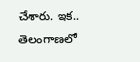చేశారు. ఇక.. తెలంగాణలో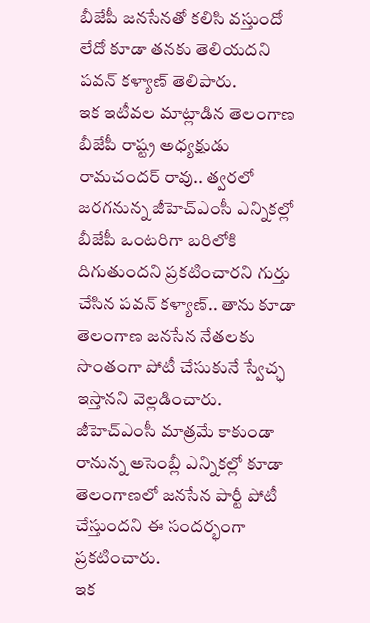బీజేపీ జనసేనతో కలిసి వస్తుందో లేదో కూడా తనకు తెలియదని పవన్ కళ్యాణ్ తెలిపారు.
ఇక ఇటీవల మాట్లాడిన తెలంగాణ బీజేపీ రాష్ట్ర అధ్యక్షుడు రామచందర్ రావు.. త్వరలో జరగనున్న జీహెచ్ఎంసీ ఎన్నికల్లో బీజేపీ ఒంటరిగా బరిలోకి దిగుతుందని ప్రకటించారని గుర్తు చేసిన పవన్ కళ్యాణ్.. తాను కూడా తెలంగాణ జనసేన నేతలకు సొంతంగా పోటీ చేసుకునే స్వేచ్ఛ ఇస్తానని వెల్లడించారు. జీహెచ్ఎంసీ మాత్రమే కాకుండా రానున్న అసెంబ్లీ ఎన్నికల్లో కూడా తెలంగాణలో జనసేన పార్టీ పోటీ చేస్తుందని ఈ సందర్భంగా ప్రకటించారు.
ఇక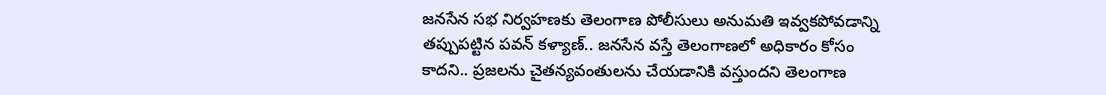జనసేన సభ నిర్వహణకు తెలంగాణ పోలీసులు అనుమతి ఇవ్వకపోవడాన్ని తప్పుపట్టిన పవన్ కళ్యాణ్.. జనసేన వస్తే తెలంగాణలో అధికారం కోసం కాదని.. ప్రజలను చైతన్యవంతులను చేయడానికి వస్తుందని తెలంగాణ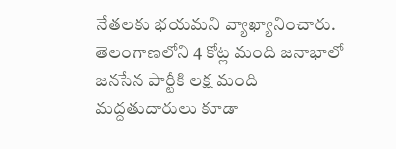నేతలకు భయమని వ్యాఖ్యానించారు. తెలంగాణలోని 4 కోట్ల మంది జనాభాలో జనసేన పార్టీకి లక్ష మంది మద్దతుదారులు కూడా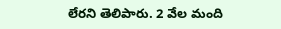లేరని తెలిపారు. 2 వేల మంది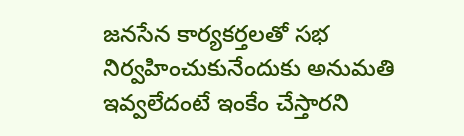జనసేన కార్యకర్తలతో సభ నిర్వహించుకునేందుకు అనుమతి ఇవ్వలేదంటే ఇంకేం చేస్తారని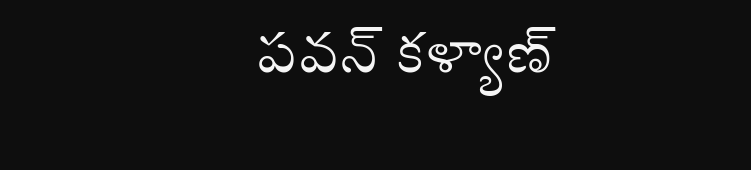పవన్ కళ్యాణ్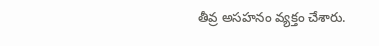తీవ్ర అసహనం వ్యక్తం చేశారు.